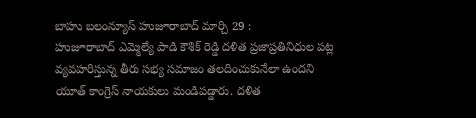బాహు బలంన్యూస్ హుజూరాబాద్ మార్చి 29 :
హుజూరాబాద్ ఎమ్మెల్యే పాడి కౌశిక్ రెడ్డి దళిత ప్రజాప్రతినిధుల పట్ల వ్యవహరిస్తున్న తీరు సభ్య సమాజం తలదించుకునేలా ఉందని యూత్ కాంగ్రెస్ నాయకులు మండిపడ్డారు. దళిత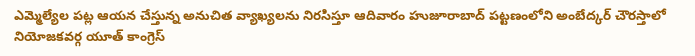ఎమ్మెల్యేల పట్ల ఆయన చేస్తున్న అనుచిత వ్యాఖ్యలను నిరసిస్తూ ఆదివారం హుజూరాబాద్ పట్టణంలోని అంబేద్కర్ చౌరస్తాలో నియోజకవర్గ యూత్ కాంగ్రెస్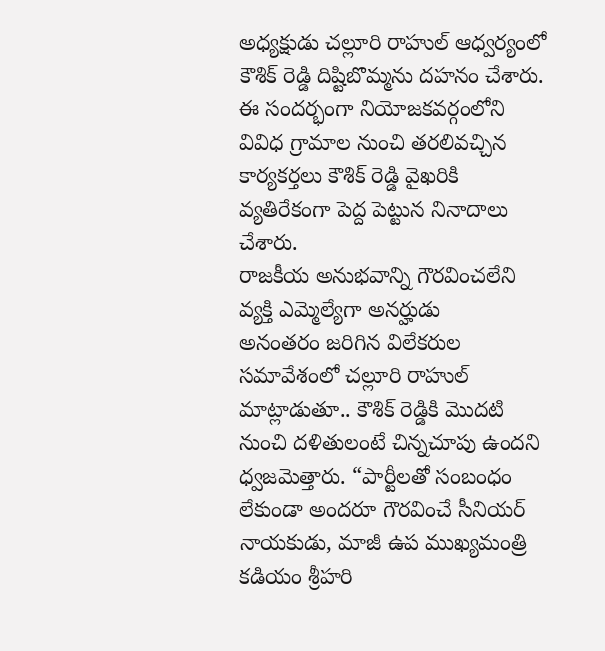అధ్యక్షుడు చల్లూరి రాహుల్ ఆధ్వర్యంలో కౌశిక్ రెడ్డి దిష్టిబొమ్మను దహనం చేశారు. ఈ సందర్భంగా నియోజకవర్గంలోని వివిధ గ్రామాల నుంచి తరలివచ్చిన కార్యకర్తలు కౌశిక్ రెడ్డి వైఖరికి వ్యతిరేకంగా పెద్ద పెట్టున నినాదాలు చేశారు.
రాజకీయ అనుభవాన్ని గౌరవించలేని వ్యక్తి ఎమ్మెల్యేగా అనర్హుడు
అనంతరం జరిగిన విలేకరుల సమావేశంలో చల్లూరి రాహుల్ మాట్లాడుతూ.. కౌశిక్ రెడ్డికి మొదటి నుంచి దళితులంటే చిన్నచూపు ఉందని ధ్వజమెత్తారు. “పార్టీలతో సంబంధం లేకుండా అందరూ గౌరవించే సీనియర్ నాయకుడు, మాజీ ఉప ముఖ్యమంత్రి కడియం శ్రీహరి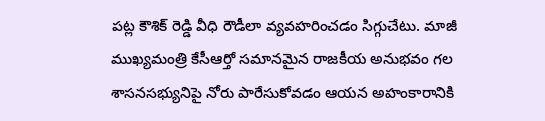పట్ల కౌశిక్ రెడ్డి వీధి రౌడీలా వ్యవహరించడం సిగ్గుచేటు. మాజీ ముఖ్యమంత్రి కేసీఆర్తో సమానమైన రాజకీయ అనుభవం గల శాసనసభ్యునిపై నోరు పారేసుకోవడం ఆయన అహంకారానికి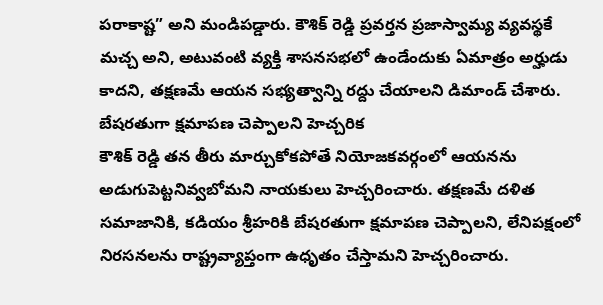పరాకాష్ట” అని మండిపడ్డారు. కౌశిక్ రెడ్డి ప్రవర్తన ప్రజాస్వామ్య వ్యవస్థకే మచ్చ అని, అటువంటి వ్యక్తి శాసనసభలో ఉండేందుకు ఏమాత్రం అర్హుడు కాదని, తక్షణమే ఆయన సభ్యత్వాన్ని రద్దు చేయాలని డిమాండ్ చేశారు.
బేషరతుగా క్షమాపణ చెప్పాలని హెచ్చరిక
కౌశిక్ రెడ్డి తన తీరు మార్చుకోకపోతే నియోజకవర్గంలో ఆయనను అడుగుపెట్టనివ్వబోమని నాయకులు హెచ్చరించారు. తక్షణమే దళిత సమాజానికి, కడియం శ్రీహరికి బేషరతుగా క్షమాపణ చెప్పాలని, లేనిపక్షంలో నిరసనలను రాష్ట్రవ్యాప్తంగా ఉధృతం చేస్తామని హెచ్చరించారు.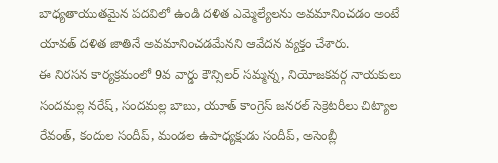బాధ్యతాయుతమైన పదవిలో ఉండి దళిత ఎమ్మెల్యేలను అవమానించడం అంటే యావత్ దళిత జాతినే అవమానించడమేనని ఆవేదన వ్యక్తం చేశారు.
ఈ నిరసన కార్యక్రమంలో 9వ వార్డు కౌన్సిలర్ సమ్మన్న, నియోజకవర్గ నాయకులు సందమల్ల నరేష్, సందమల్ల బాబు, యూత్ కాంగ్రెస్ జనరల్ సెక్రెటరీలు చిట్యాల రేవంత్, కందుల సందీప్, మండల ఉపాధ్యక్షుడు సందీప్, అసెంబ్లీ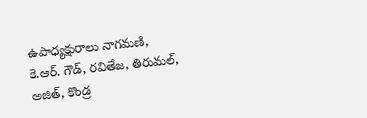ఉపాధ్యక్షురాలు నాగమణి, కె.ఆర్. గౌడ్, రవితేజ, తిరుమల్, అజిత్, కొండ్ర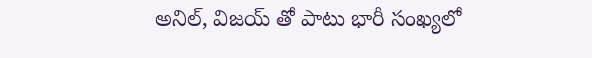అనిల్, విజయ్ తో పాటు భారీ సంఖ్యలో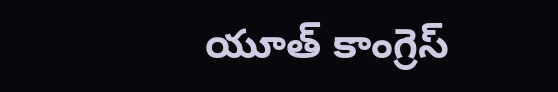యూత్ కాంగ్రెస్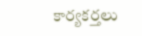కార్యకర్తలు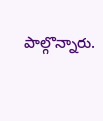పాల్గొన్నారు.